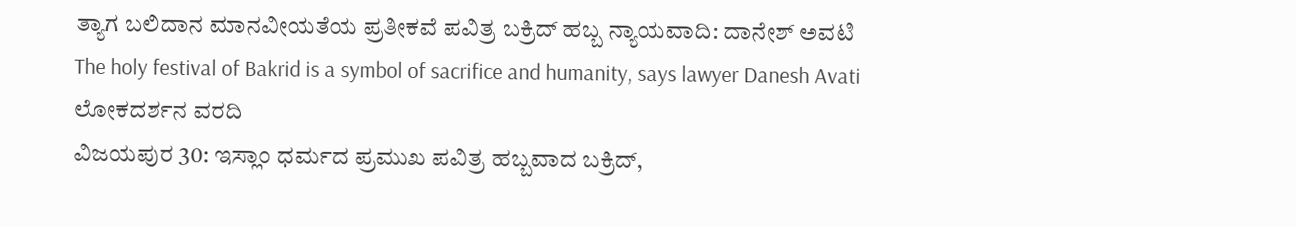ತ್ಯಾಗ ಬಲಿದಾನ ಮಾನವೀಯತೆಯ ಪ್ರತೀಕವೆ ಪವಿತ್ರ ಬಕ್ರಿದ್ ಹಬ್ಬ ನ್ಯಾಯವಾದಿ: ದಾನೇಶ್ ಅವಟಿ
The holy festival of Bakrid is a symbol of sacrifice and humanity, says lawyer Danesh Avati
ಲೋಕದರ್ಶನ ವರದಿ
ವಿಜಯಪುರ 30: ಇಸ್ಲಾಂ ಧರ್ಮದ ಪ್ರಮುಖ ಪವಿತ್ರ ಹಬ್ಬವಾದ ಬಕ್ರಿದ್,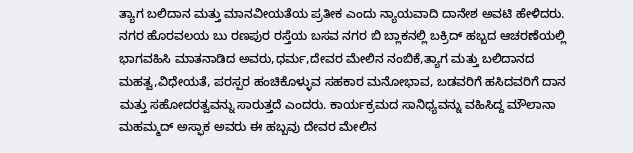ತ್ಯಾಗ ಬಲಿದಾನ ಮತ್ತು ಮಾನವೀಯತೆಯ ಪ್ರತೀಕ ಎಂದು ನ್ಯಾಯವಾದಿ ದಾನೇಶ ಅವಟಿ ಹೇಳಿದರು. ನಗರ ಹೊರವಲಯ ಬು ರಣಪುರ ರಸ್ತೆಯ ಬಸವ ನಗರ ಬಿ ಬ್ಲಾಕನಲ್ಲಿ ಬಕ್ರಿದ್ ಹಬ್ಬದ ಆಚರಣೆಯಲ್ಲಿ ಭಾಗವಹಿಸಿ ಮಾತನಾಡಿದ ಅವರು,ಧರ್ಮ,ದೇವರ ಮೇಲಿನ ನಂಬಿಕೆ,ತ್ಯಾಗ ಮತ್ತು ಬಲಿದಾನದ ಮಹತ್ವ,ವಿಧೇಯತೆ, ಪರಸ್ಪರ ಹಂಚಿಕೊಳ್ಳುವ ಸಹಕಾರ ಮನೋಭಾವ, ಬಡವರಿಗೆ ಹಸಿದವರಿಗೆ ದಾನ ಮತ್ತು ಸಹೋದರತ್ವವನ್ನು ಸಾರುತ್ತದೆ ಎಂದರು. ಕಾರ್ಯಕ್ರಮದ ಸಾನಿಧ್ಯವನ್ನು ವಹಿಸಿದ್ದ ಮೌಲಾನಾ ಮಹಮ್ಮದ್ ಅಸ್ಫಾಕ ಅವರು ಈ ಹಬ್ಬವು ದೇವರ ಮೇಲಿನ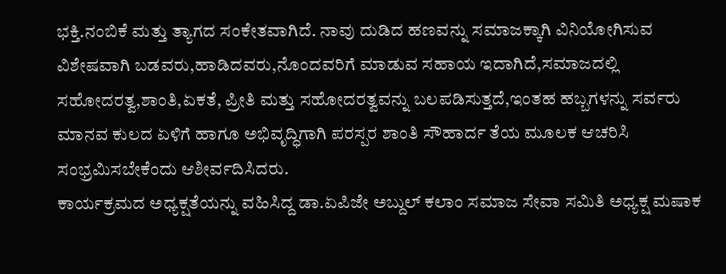ಭಕ್ತಿ.ನಂಬಿಕೆ ಮತ್ತು ತ್ಯಾಗದ ಸಂಕೇತವಾಗಿದೆ. ನಾವು ದುಡಿದ ಹಣವನ್ನು ಸಮಾಜಕ್ಕಾಗಿ ವಿನಿಯೋಗಿಸುವ ವಿಶೇಷವಾಗಿ ಬಡವರು,ಹಾಡಿದವರು,ನೊಂದವರಿಗೆ ಮಾಡುವ ಸಹಾಯ ಇದಾಗಿದೆ,ಸಮಾಜದಲ್ಲಿ ಸಹೋದರತ್ವ,ಶಾಂತಿ,ಏಕತೆ, ಪ್ರೀತಿ ಮತ್ತು ಸಹೋದರತ್ವವನ್ನು ಬಲಪಡಿಸುತ್ತದೆ,ಇಂತಹ ಹಬ್ಬಗಳನ್ನು ಸರ್ವರು ಮಾನವ ಕುಲದ ಏಳಿಗೆ ಹಾಗೂ ಅಭಿವೃದ್ಧಿಗಾಗಿ ಪರಸ್ಪರ ಶಾಂತಿ ಸೌಹಾರ್ದ ತೆಯ ಮೂಲಕ ಆಚರಿಸಿ ಸಂಭ್ರಮಿಸಬೇಕೆಂದು ಆಶೀರ್ವದಿಸಿದರು.
ಕಾರ್ಯಕ್ರಮದ ಅಧ್ಯಕ್ಷತೆಯನ್ನು ವಹಿಸಿದ್ದ ಡಾ.ಏಪಿಜೇ ಅಬ್ದುಲ್ ಕಲಾಂ ಸಮಾಜ ಸೇವಾ ಸಮಿತಿ ಅಧ್ಯಕ್ಷ ಮಷಾಕ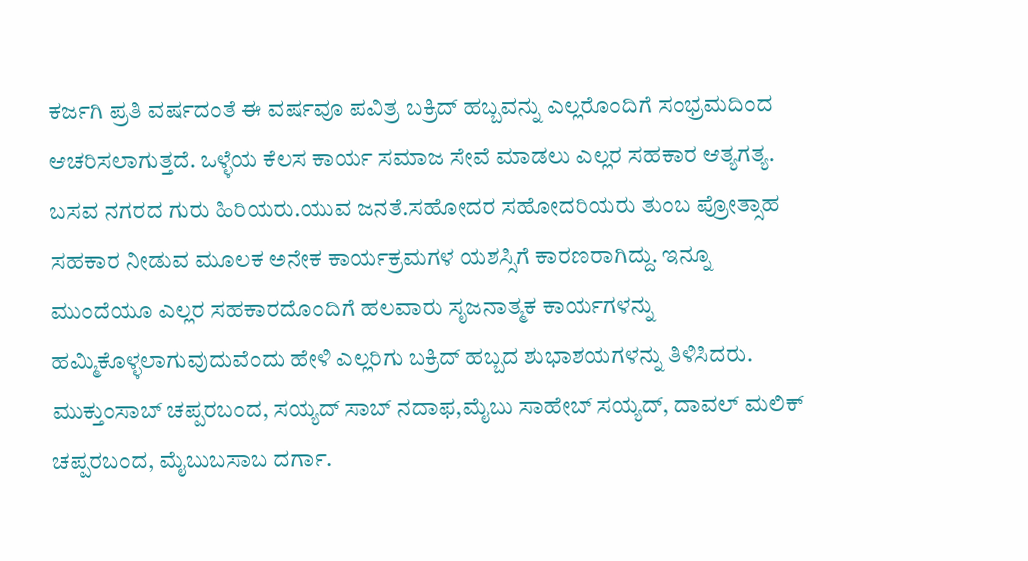ಕರ್ಜಗಿ ಪ್ರತಿ ವರ್ಷದಂತೆ ಈ ವರ್ಷವೂ ಪವಿತ್ರ ಬಕ್ರಿದ್ ಹಬ್ಬವನ್ನು ಎಲ್ಲರೊಂದಿಗೆ ಸಂಭ್ರಮದಿಂದ ಆಚರಿಸಲಾಗುತ್ತದೆ. ಒಳ್ಳೆಯ ಕೆಲಸ ಕಾರ್ಯ ಸಮಾಜ ಸೇವೆ ಮಾಡಲು ಎಲ್ಲರ ಸಹಕಾರ ಆತ್ಯಗತ್ಯ. ಬಸವ ನಗರದ ಗುರು ಹಿರಿಯರು.ಯುವ ಜನತೆ.ಸಹೋದರ ಸಹೋದರಿಯರು ತುಂಬ ಪ್ರೋತ್ಸಾಹ ಸಹಕಾರ ನೀಡುವ ಮೂಲಕ ಅನೇಕ ಕಾರ್ಯಕ್ರಮಗಳ ಯಶಸ್ಸಿಗೆ ಕಾರಣರಾಗಿದ್ದು. ಇನ್ನೂ ಮುಂದೆಯೂ ಎಲ್ಲರ ಸಹಕಾರದೊಂದಿಗೆ ಹಲವಾರು ಸೃಜನಾತ್ಮಕ ಕಾರ್ಯಗಳನ್ನು ಹಮ್ಮಿಕೊಳ್ಳಲಾಗುವುದುವೆಂದು ಹೇಳಿ ಎಲ್ಲರಿಗು ಬಕ್ರಿದ್ ಹಬ್ಬದ ಶುಭಾಶಯಗಳನ್ನು ತಿಳಿಸಿದರು. ಮುಕ್ತುಂಸಾಬ್ ಚಪ್ಪರಬಂದ, ಸಯ್ಯದ್ ಸಾಬ್ ನದಾಫ,ಮೈಬು ಸಾಹೇಬ್ ಸಯ್ಯದ್, ದಾವಲ್ ಮಲಿಕ್ ಚಪ್ಪರಬಂದ, ಮೈಬುಬಸಾಬ ದರ್ಗಾ.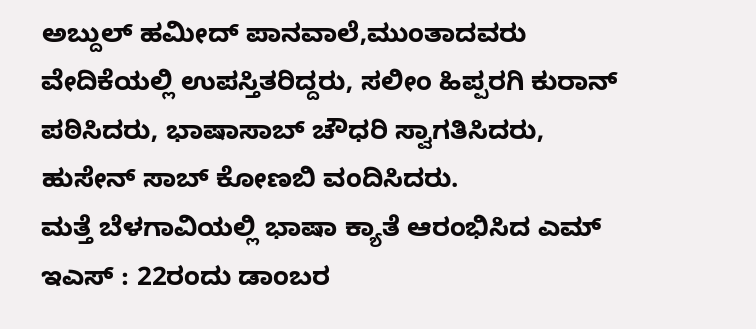ಅಬ್ದುಲ್ ಹಮೀದ್ ಪಾನವಾಲೆ,ಮುಂತಾದವರು ವೇದಿಕೆಯಲ್ಲಿ ಉಪಸ್ತಿತರಿದ್ದರು, ಸಲೀಂ ಹಿಪ್ಪರಗಿ ಕುರಾನ್ ಪಠಿಸಿದರು, ಭಾಷಾಸಾಬ್ ಚೌಧರಿ ಸ್ವಾಗತಿಸಿದರು, ಹುಸೇನ್ ಸಾಬ್ ಕೋಣಬಿ ವಂದಿಸಿದರು.
ಮತ್ತೆ ಬೆಳಗಾವಿಯಲ್ಲಿ ಭಾಷಾ ಕ್ಯಾತೆ ಆರಂಭಿಸಿದ ಎಮ್ ಇಎಸ್ : 22ರಂದು ಡಾಂಬರ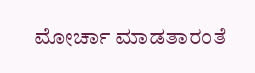ಮೋರ್ಚಾ ಮಾಡತಾರಂತೆ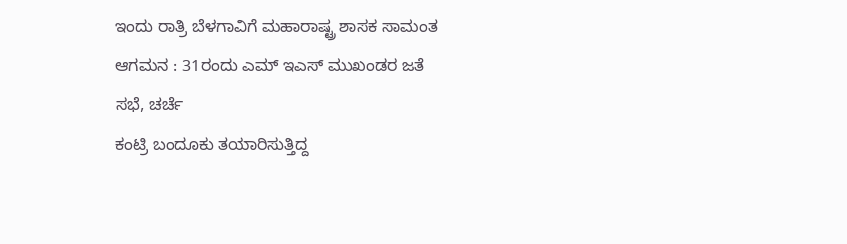ಇಂದು ರಾತ್ರಿ ಬೆಳಗಾವಿಗೆ ಮಹಾರಾಷ್ಟ್ರ ಶಾಸಕ ಸಾಮಂತ ಆಗಮನ : 31ರಂದು ಎಮ್ ಇಎಸ್ ಮುಖಂಡರ ಜತೆ ಸಭೆ, ಚರ್ಚೆ
ಕಂಟ್ರಿ ಬಂದೂಕು ತಯಾರಿಸುತ್ತಿದ್ದ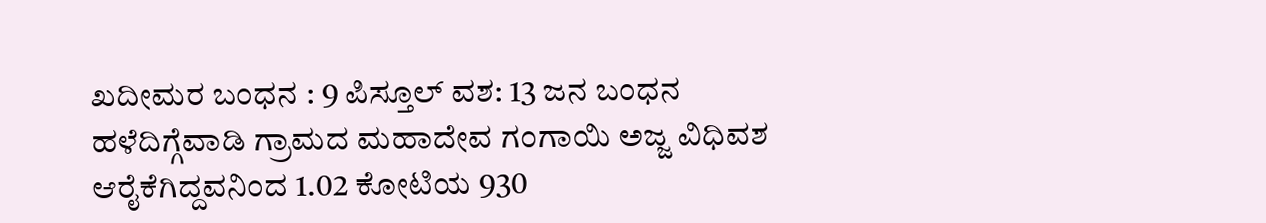ಖದೀಮರ ಬಂಧನ : 9 ಪಿಸ್ತೂಲ್ ವಶ: 13 ಜನ ಬಂಧನ
ಹಳೆದಿಗ್ಗೆವಾಡಿ ಗ್ರಾಮದ ಮಹಾದೇವ ಗಂಗಾಯಿ ಅಜ್ಜ ವಿಧಿವಶ
ಆರೈಕೆಗಿದ್ದವನಿಂದ 1.02 ಕೋಟಿಯ 930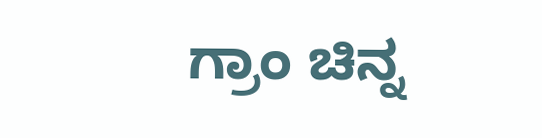ಗ್ರಾಂ ಚಿನ್ನ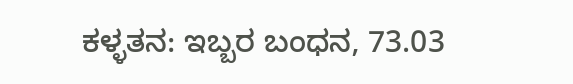ಕಳ್ಳತನ: ಇಬ್ಬರ ಬಂಧನ, 73.03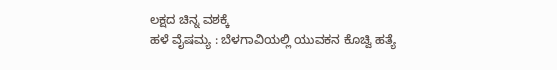ಲಕ್ಷದ ಚಿನ್ನ ವಶಕ್ಕೆ
ಹಳೆ ವೈಷಮ್ಯ : ಬೆಳಗಾವಿಯಲ್ಲಿ ಯುವಕನ ಕೊಚ್ವಿ ಹತ್ಯೆ